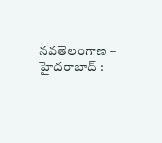నవతెలంగాణ – హైదరాబాద్ :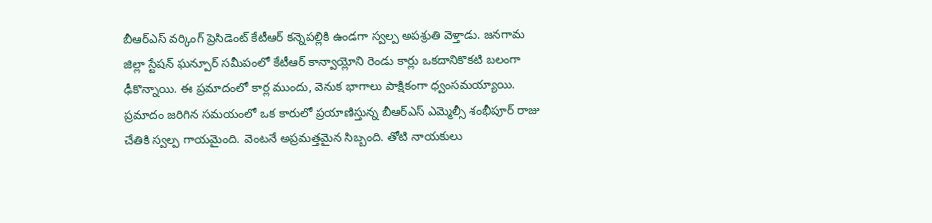బీఆర్ఎస్ వర్కింగ్ ప్రెసిడెంట్ కేటీఆర్ కన్నెపల్లికి ఉండగా స్వల్ప అపశ్రుతి వెళ్తాడు. జనగామ జిల్లా స్టేషన్ ఘన్పూర్ సమీపంలో కేటీఆర్ కాన్వాయ్లోని రెండు కార్లు ఒకదానికొకటి బలంగా ఢీకొన్నాయి. ఈ ప్రమాదంలో కార్ల ముందు, వెనుక భాగాలు పాక్షికంగా ధ్వంసమయ్యాయి. ప్రమాదం జరిగిన సమయంలో ఒక కారులో ప్రయాణిస్తున్న బీఆర్ఎస్ ఎమ్మెల్సీ శంభీపూర్ రాజు చేతికి స్వల్ప గాయమైంది. వెంటనే అప్రమత్తమైన సిబ్బంది. తోటి నాయకులు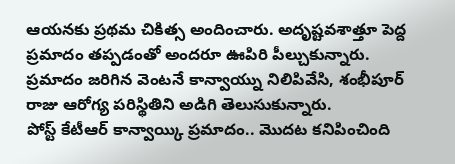ఆయనకు ప్రథమ చికిత్స అందించారు. అదృష్టవశాత్తూ పెద్ద ప్రమాదం తప్పడంతో అందరూ ఊపిరి పీల్చుకున్నారు. ప్రమాదం జరిగిన వెంటనే కాన్వాయ్ను నిలిపివేసి, శంభీపూర్ రాజు ఆరోగ్య పరిస్థితిని అడిగి తెలుసుకున్నారు.
పోస్ట్ కేటీఆర్ కాన్వాయ్కి ప్రమాదం.. మొదట కనిపించింది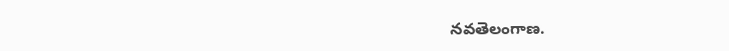నవతెలంగాణ.